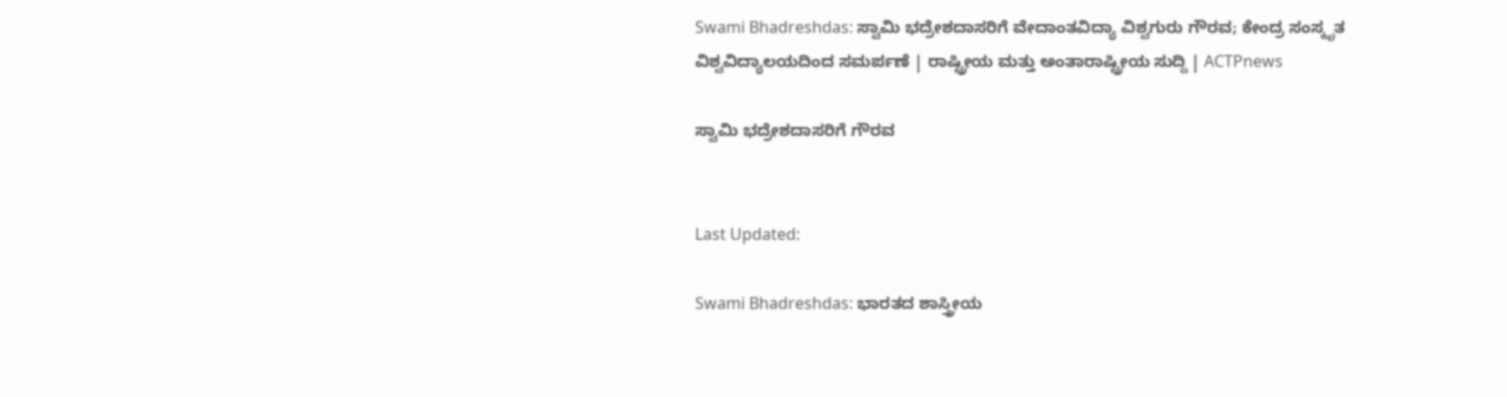Swami Bhadreshdas: ಸ್ವಾಮಿ ಭದ್ರೇಶದಾಸರಿಗೆ ವೇದಾಂತವಿದ್ಯಾ ವಿಶ್ವಗುರು ಗೌರವ; ಕೇಂದ್ರ ಸಂಸ್ಕೃತ ವಿಶ್ವವಿದ್ಯಾಲಯದಿಂದ ಸಮರ್ಪಣೆ | ರಾಷ್ಟ್ರೀಯ ಮತ್ತು ಅಂತಾರಾಷ್ಟ್ರೀಯ ಸುದ್ದಿ | ACTPnews

ಸ್ವಾಮಿ ಭದ್ರೇಶದಾಸರಿಗೆ ಗೌರವ


Last Updated:

Swami Bhadreshdas: ಭಾರತದ ಶಾಸ್ತ್ರೀಯ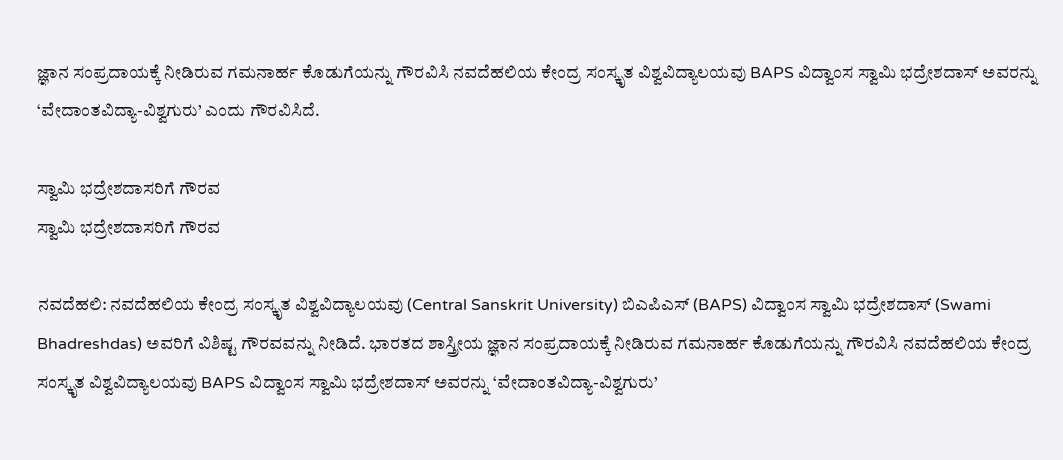ಜ್ಞಾನ ಸಂಪ್ರದಾಯಕ್ಕೆ ನೀಡಿರುವ ಗಮನಾರ್ಹ ಕೊಡುಗೆಯನ್ನು ಗೌರವಿಸಿ ನವದೆಹಲಿಯ ಕೇಂದ್ರ ಸಂಸ್ಕೃತ ವಿಶ್ವವಿದ್ಯಾಲಯವು BAPS ವಿದ್ವಾಂಸ ಸ್ವಾಮಿ ಭದ್ರೇಶದಾಸ್ ಅವರನ್ನು ‘ವೇದಾಂತವಿದ್ಯಾ-ವಿಶ್ವಗುರು’ ಎಂದು ಗೌರವಿಸಿದೆ.

ಸ್ವಾಮಿ ಭದ್ರೇಶದಾಸರಿಗೆ ಗೌರವ
ಸ್ವಾಮಿ ಭದ್ರೇಶದಾಸರಿಗೆ ಗೌರವ

ನವದೆಹಲಿ: ನವದೆಹಲಿಯ ಕೇಂದ್ರ ಸಂಸ್ಕೃತ ವಿಶ್ವವಿದ್ಯಾಲಯವು (Central Sanskrit University) ಬಿಎಪಿಎಸ್ (BAPS) ವಿದ್ವಾಂಸ ಸ್ವಾಮಿ ಭದ್ರೇಶದಾಸ್ (Swami Bhadreshdas) ಅವರಿಗೆ ವಿಶಿಷ್ಟ ಗೌರವವನ್ನು ನೀಡಿದೆ. ಭಾರತದ ಶಾಸ್ತ್ರೀಯ ಜ್ಞಾನ ಸಂಪ್ರದಾಯಕ್ಕೆ ನೀಡಿರುವ ಗಮನಾರ್ಹ ಕೊಡುಗೆಯನ್ನು ಗೌರವಿಸಿ ನವದೆಹಲಿಯ ಕೇಂದ್ರ ಸಂಸ್ಕೃತ ವಿಶ್ವವಿದ್ಯಾಲಯವು BAPS ವಿದ್ವಾಂಸ ಸ್ವಾಮಿ ಭದ್ರೇಶದಾಸ್ ಅವರನ್ನು ‘ವೇದಾಂತವಿದ್ಯಾ-ವಿಶ್ವಗುರು’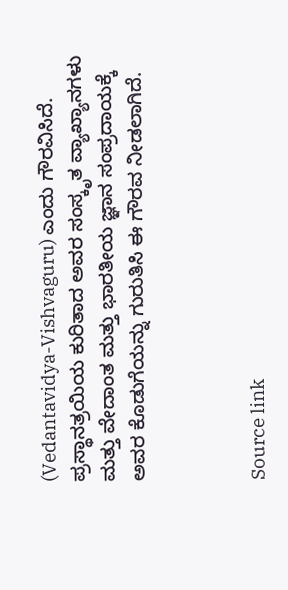(Vedantavidya-Vishvaguru) ಎಂದು ಗೌರವಿಸಿದೆ. ಪ್ರಸ್ಥಾನತ್ರಯಿಯ ಕುರಿತಾದ ಅವರ ಸಂಸ್ಕೃತ ವ್ಯಾಖ್ಯಾನಗಳು ಮತ್ತು ವೇದಾಂತ ಮತ್ತು ಭಾರತೀಯ ಜ್ಞಾನ ಸಂಪ್ರದಾಯಕ್ಕೆ ಅವರ ಕೊಡುಗೆಯನ್ನು ಗುರುತಿಸಿ ಈ ಗೌರವ ನೀಡಲಾಗಿದೆ.



Source link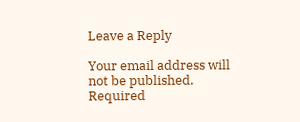Leave a Reply

Your email address will not be published. Required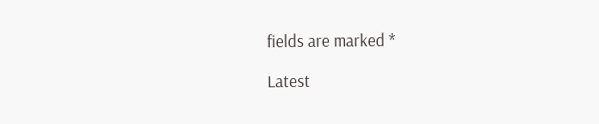fields are marked *

Latest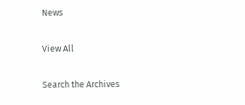News

View All

Search the Archives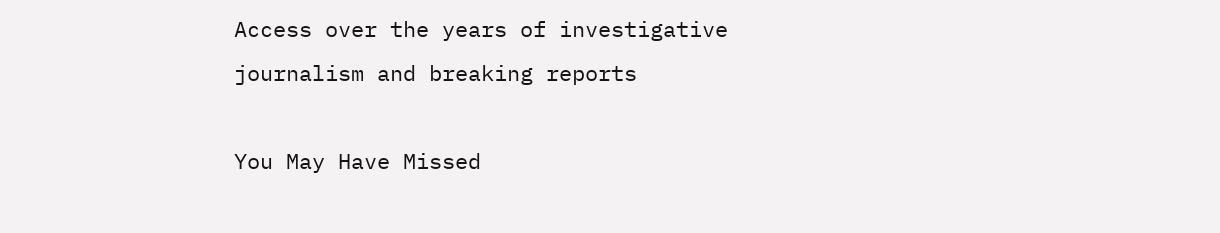Access over the years of investigative journalism and breaking reports

You May Have Missed